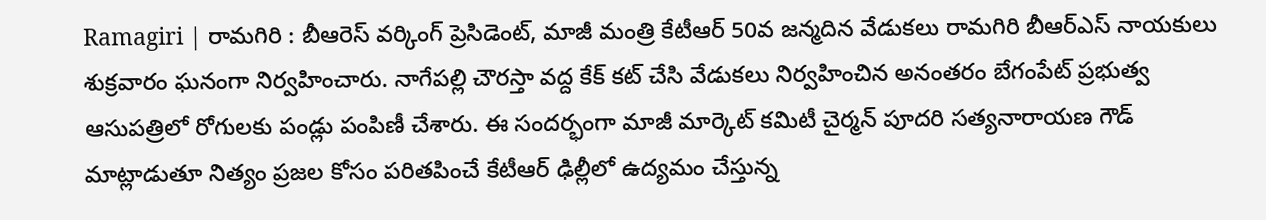Ramagiri | రామగిరి : బీఆరెస్ వర్కింగ్ ప్రెసిడెంట్, మాజీ మంత్రి కేటీఆర్ 50వ జన్మదిన వేడుకలు రామగిరి బీఆర్ఎస్ నాయకులు శుక్రవారం ఘనంగా నిర్వహించారు. నాగేపల్లి చౌరస్తా వద్ద కేక్ కట్ చేసి వేడుకలు నిర్వహించిన అనంతరం బేగంపేట్ ప్రభుత్వ ఆసుపత్రిలో రోగులకు పండ్లు పంపిణీ చేశారు. ఈ సందర్భంగా మాజీ మార్కెట్ కమిటీ చైర్మన్ పూదరి సత్యనారాయణ గౌడ్ మాట్లాడుతూ నిత్యం ప్రజల కోసం పరితపించే కేటీఆర్ ఢిల్లీలో ఉద్యమం చేస్తున్న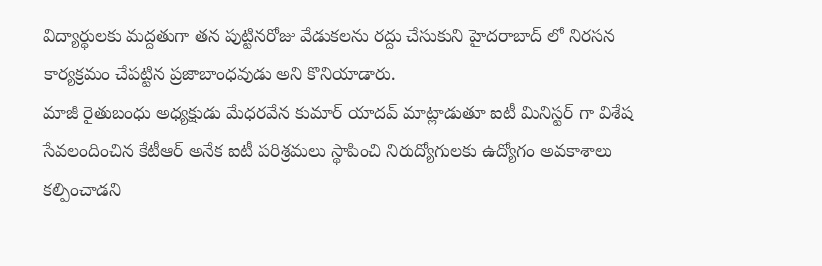విద్యార్థులకు మద్దతుగా తన పుట్టినరోజు వేడుకలను రద్దు చేసుకుని హైదరాబాద్ లో నిరసన కార్యక్రమం చేపట్టిన ప్రజాబాంధవుడు అని కొనియాడారు.
మాజీ రైతుబంధు అధ్యక్షుడు మేధరవేన కుమార్ యాదవ్ మాట్లాడుతూ ఐటీ మినిస్టర్ గా విశేష సేవలందించిన కేటీఆర్ అనేక ఐటీ పరిశ్రమలు స్థాపించి నిరుద్యోగులకు ఉద్యోగం అవకాశాలు కల్పించాడని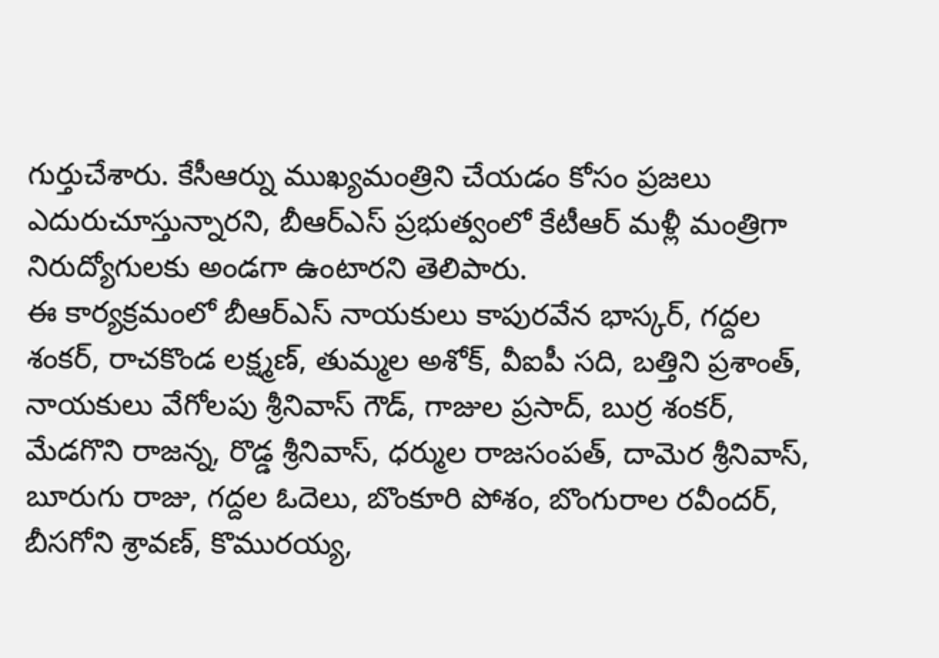గుర్తుచేశారు. కేసీఆర్ను ముఖ్యమంత్రిని చేయడం కోసం ప్రజలు ఎదురుచూస్తున్నారని, బీఆర్ఎస్ ప్రభుత్వంలో కేటీఆర్ మళ్లీ మంత్రిగా నిరుద్యోగులకు అండగా ఉంటారని తెలిపారు.
ఈ కార్యక్రమంలో బీఆర్ఎస్ నాయకులు కాపురవేన భాస్కర్, గద్దల శంకర్, రాచకొండ లక్ష్మణ్, తుమ్మల అశోక్, వీఐపీ సది, బత్తిని ప్రశాంత్, నాయకులు వేగోలపు శ్రీనివాస్ గౌడ్, గాజుల ప్రసాద్, బుర్ర శంకర్, మేడగొని రాజన్న, రొడ్డ శ్రీనివాస్, ధర్ముల రాజసంపత్, దామెర శ్రీనివాస్, బూరుగు రాజు, గద్దల ఓదెలు, బొంకూరి పోశం, బొంగురాల రవీందర్, బీసగోని శ్రావణ్, కొమురయ్య,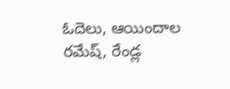ఓదెలు, ఆయిందాల రమేష్, రేండ్ల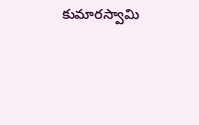కుమారస్వామి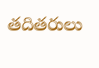తదితరులు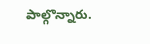పాల్గొన్నారు.